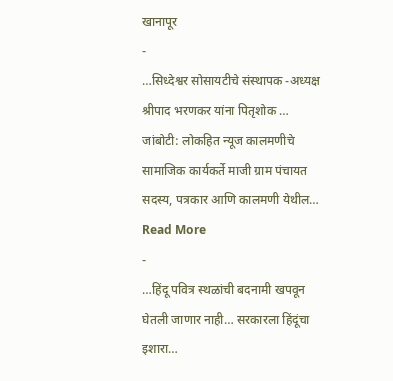खानापूर
-
…सिध्देश्वर सोसायटीचे संस्थापक -अध्यक्ष श्रीपाद भरणकर यांना पितृशोक …
जांबोटी: लोकहित न्यूज कालमणीचे सामाजिक कार्यकर्ते माजी ग्राम पंचायत सदस्य, पत्रकार आणि कालमणी येथील… Read More
-
…हिंदू पवित्र स्थळांची बदनामी खपवून घेतली जाणार नाही… सरकारला हिंदूंचा इशारा…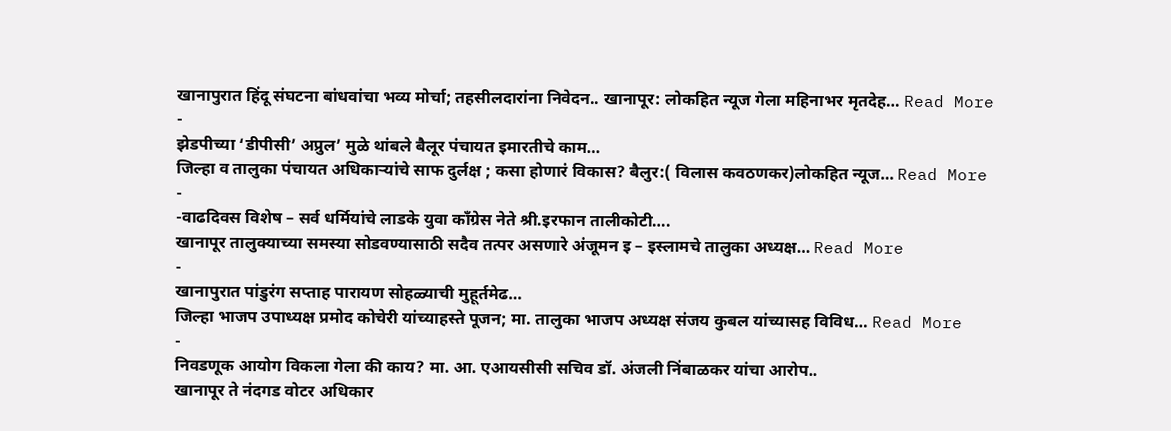खानापुरात हिंदू संघटना बांधवांचा भव्य मोर्चा; तहसीलदारांना निवेदन.. खानापूर: लोकहित न्यूज गेला महिनाभर मृतदेह… Read More
-
झेडपीच्या ‘डीपीसी’ अप्रुल’ मुळे थांबले बैलूर पंचायत इमारतीचे काम…
जिल्हा व तालुका पंचायत अधिकाऱ्यांचे साफ दुर्लक्ष ; कसा होणारं विकास? बैलुर:( विलास कवठणकर)लोकहित न्यूज… Read More
-
-वाढदिवस विशेष – सर्व धर्मियांचे लाडके युवा काँग्रेस नेते श्री.इरफान तालीकोटी….
खानापूर तालुक्याच्या समस्या सोडवण्यासाठी सदैव तत्पर असणारे अंजूमन इ – इस्लामचे तालुका अध्यक्ष… Read More
-
खानापुरात पांडुरंग सप्ताह पारायण सोहळ्याची मुहूर्तमेढ…
जिल्हा भाजप उपाध्यक्ष प्रमोद कोचेरी यांच्याहस्ते पूजन; मा. तालुका भाजप अध्यक्ष संजय कुबल यांच्यासह विविध… Read More
-
निवडणूक आयोग विकला गेला की काय? मा. आ. एआयसीसी सचिव डॉ. अंजली निंबाळकर यांचा आरोप..
खानापूर ते नंदगड वोटर अधिकार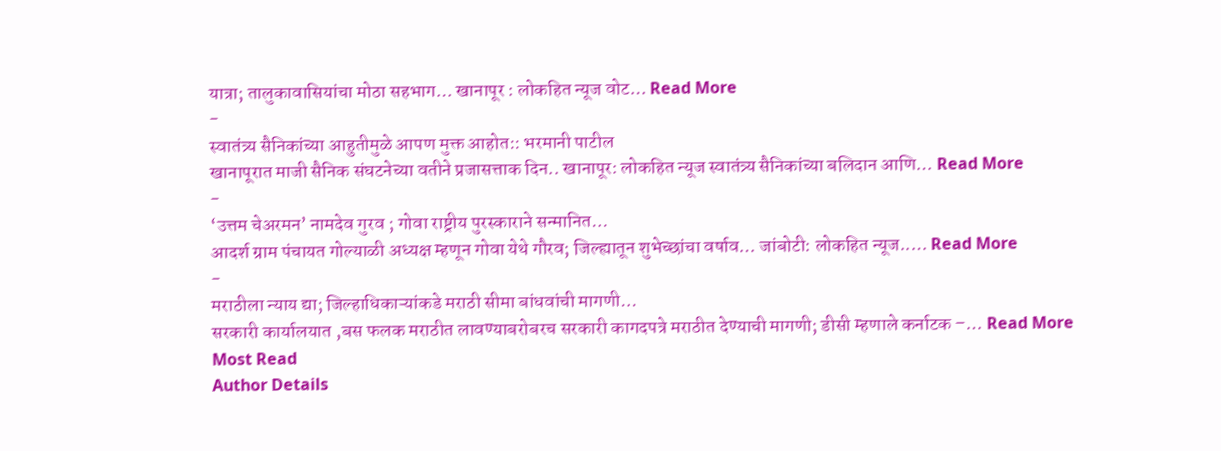यात्रा; तालुकावासियांचा मोठा सहभाग… खानापूर : लोकहित न्यूज वोट… Read More
-
स्वातंत्र्य सैनिकांच्या आहुतीमुळे आपण मुक्त आहोत:: भरमानी पाटील
खानापूरात माजी सैनिक संघटनेच्या वतीने प्रजासत्ताक दिन.. खानापूर: लोकहित न्यूज स्वातंत्र्य सैनिकांच्या बलिदान आणि… Read More
-
‘उत्तम चेअरमन’ नामदेव गुरव ; गोवा राष्ट्रीय पुरस्काराने सन्मानित…
आदर्श ग्राम पंचायत गोल्याळी अध्यक्ष म्हणून गोवा येथे गौरव; जिल्ह्यातून शुभेच्छांचा वर्षाव… जांबोटी: लोकहित न्यूज..… Read More
-
मराठीला न्याय द्या; जिल्हाधिकाऱ्यांकडे मराठी सीमा बांधवांची मागणी…
सरकारी कार्यालयात ,बस फलक मराठीत लावण्याबरोबरच सरकारी कागदपत्रे मराठीत देण्याची मागणी; डीसी म्हणाले कर्नाटक –… Read More
Most Read
Author Details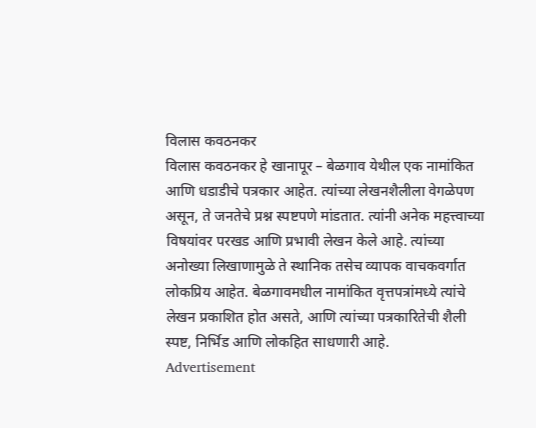विलास कवठनकर
विलास कवठनकर हे खानापूर – बेळगाव येथील एक नामांकित आणि धडाडीचे पत्रकार आहेत. त्यांच्या लेखनशैलीला वेगळेपण असून, ते जनतेचे प्रश्न स्पष्टपणे मांडतात. त्यांनी अनेक महत्त्वाच्या विषयांवर परखड आणि प्रभावी लेखन केले आहे. त्यांच्या अनोख्या लिखाणामुळे ते स्थानिक तसेच व्यापक वाचकवर्गात लोकप्रिय आहेत. बेळगावमधील नामांकित वृत्तपत्रांमध्ये त्यांचे लेखन प्रकाशित होत असते, आणि त्यांच्या पत्रकारितेची शैली स्पष्ट, निर्भिड आणि लोकहित साधणारी आहे.
Advertisement